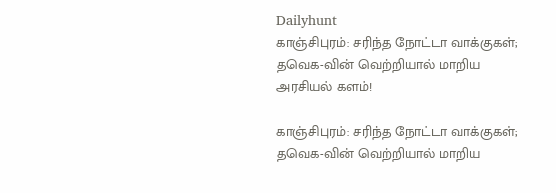Dailyhunt
காஞ்சிபுரம்: சரிந்த நோட்டா வாக்குகள்; தவெக-வின் வெற்றியால் மாறிய அரசியல் களம்!

காஞ்சிபுரம்: சரிந்த நோட்டா வாக்குகள்; தவெக-வின் வெற்றியால் மாறிய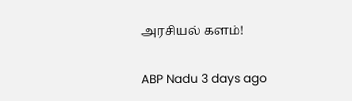அரசியல் களம்!

ABP Nadu 3 days ago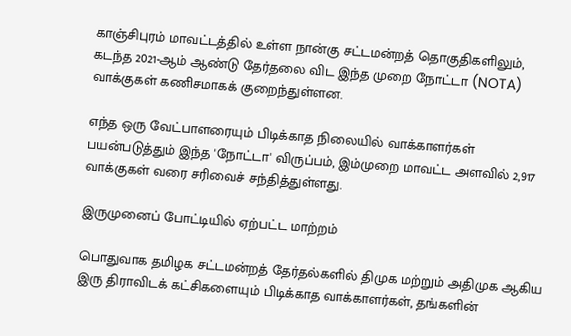காஞ்சிபுரம் மாவட்டத்தில் உள்ள நான்கு சட்டமன்றத் தொகுதிகளிலும், கடந்த 2021-ஆம் ஆண்டு தேர்தலை விட இந்த முறை நோட்டா (NOTA) வாக்குகள் கணிசமாகக் குறைந்துள்ளன.

எந்த ஒரு வேட்பாளரையும் பிடிக்காத நிலையில் வாக்காளர்கள் பயன்படுத்தும் இந்த 'நோட்டா' விருப்பம், இம்முறை மாவட்ட அளவில் 2,917 வாக்குகள் வரை சரிவைச் சந்தித்துள்ளது.

இருமுனைப் போட்டியில் ஏற்பட்ட மாற்றம்

பொதுவாக தமிழக சட்டமன்றத் தேர்தல்களில் திமுக மற்றும் அதிமுக ஆகிய இரு திராவிடக் கட்சிகளையும் பிடிக்காத வாக்காளர்கள், தங்களின்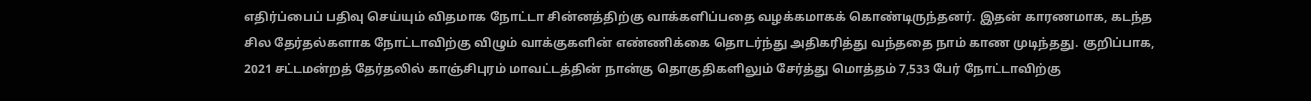எதிர்ப்பைப் பதிவு செய்யும் விதமாக நோட்டா சின்னத்திற்கு வாக்களிப்பதை வழக்கமாகக் கொண்டிருந்தனர். இதன் காரணமாக, கடந்த சில தேர்தல்களாக நோட்டாவிற்கு விழும் வாக்குகளின் எண்ணிக்கை தொடர்ந்து அதிகரித்து வந்ததை நாம் காண முடிந்தது. குறிப்பாக, 2021 சட்டமன்றத் தேர்தலில் காஞ்சிபுரம் மாவட்டத்தின் நான்கு தொகுதிகளிலும் சேர்த்து மொத்தம் 7,533 பேர் நோட்டாவிற்கு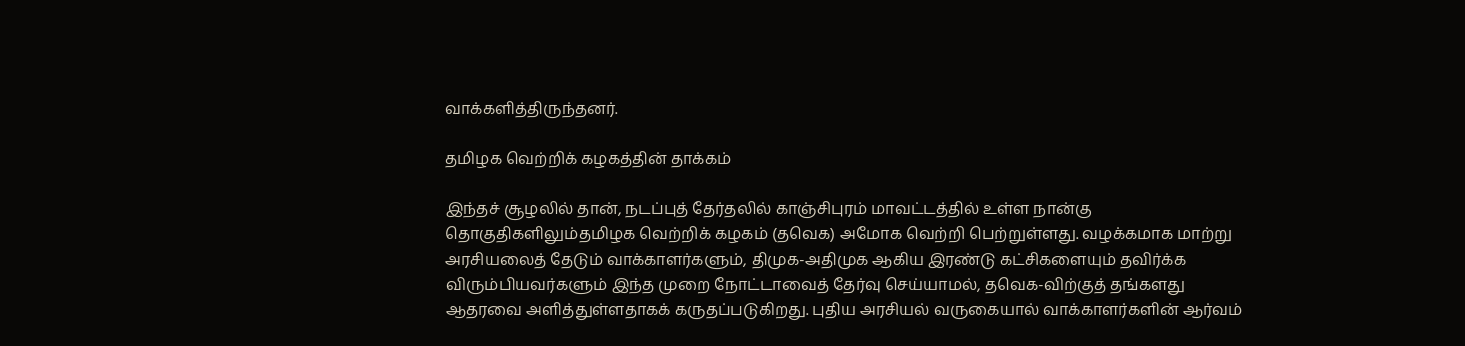வாக்களித்திருந்தனர்.

தமிழக வெற்றிக் கழகத்தின் தாக்கம்

இந்தச் சூழலில் தான், நடப்புத் தேர்தலில் காஞ்சிபுரம் மாவட்டத்தில் உள்ள நான்கு தொகுதிகளிலும்தமிழக வெற்றிக் கழகம் (தவெக) அமோக வெற்றி பெற்றுள்ளது. வழக்கமாக மாற்று அரசியலைத் தேடும் வாக்காளர்களும், திமுக-அதிமுக ஆகிய இரண்டு கட்சிகளையும் தவிர்க்க விரும்பியவர்களும் இந்த முறை நோட்டாவைத் தேர்வு செய்யாமல், தவெக-விற்குத் தங்களது ஆதரவை அளித்துள்ளதாகக் கருதப்படுகிறது. புதிய அரசியல் வருகையால் வாக்காளர்களின் ஆர்வம்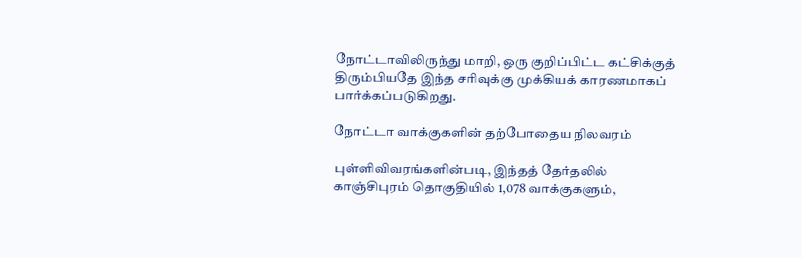நோட்டாவிலிருந்து மாறி, ஒரு குறிப்பிட்ட கட்சிக்குத் திரும்பியதே இந்த சரிவுக்கு முக்கியக் காரணமாகப் பார்க்கப்படுகிறது.

நோட்டா வாக்குகளின் தற்போதைய நிலவரம்

புள்ளிவிவரங்களின்படி, இந்தத் தேர்தலில் காஞ்சிபுரம் தொகுதியில் 1,078 வாக்குகளும்,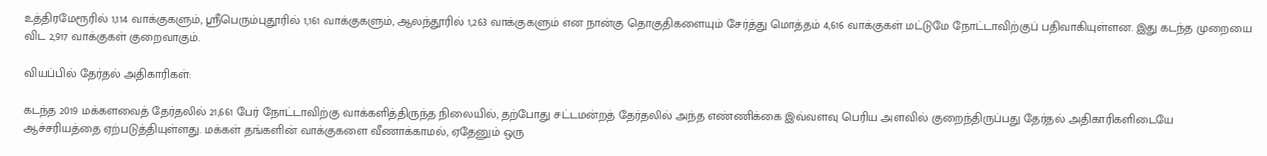உத்திரமேரூரில் 1,114 வாக்குகளும், ஸ்ரீபெரும்புதூரில் 1,161 வாக்குகளும், ஆலந்தூரில் 1,263 வாக்குகளும் என நான்கு தொகுதிகளையும் சேர்த்து மொத்தம் 4,616 வாக்குகள் மட்டுமே நோட்டாவிற்குப் பதிவாகியுள்ளன. இது கடந்த முறையை விட 2,917 வாக்குகள் குறைவாகும்.

வியப்பில் தேர்தல் அதிகாரிகள்:

கடந்த 2019 மக்களவைத் தேர்தலில் 21,661 பேர் நோட்டாவிற்கு வாக்களித்திருந்த நிலையில், தற்போது சட்டமன்றத் தேர்தலில் அந்த எண்ணிக்கை இவ்வளவு பெரிய அளவில் குறைந்திருப்பது தேர்தல் அதிகாரிகளிடையே ஆச்சரியத்தை ஏற்படுத்தியுள்ளது. மக்கள் தங்களின் வாக்குகளை வீணாக்காமல், ஏதேனும் ஒரு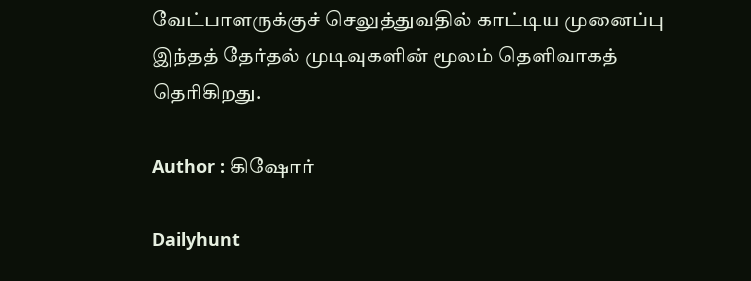வேட்பாளருக்குச் செலுத்துவதில் காட்டிய முனைப்பு இந்தத் தேர்தல் முடிவுகளின் மூலம் தெளிவாகத் தெரிகிறது.

Author : கிஷோர்

Dailyhunt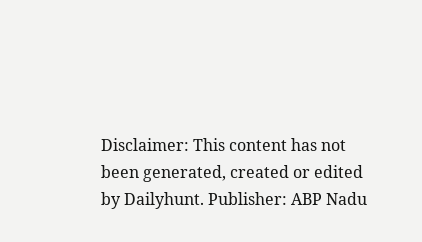Disclaimer: This content has not been generated, created or edited by Dailyhunt. Publisher: ABP Nadu